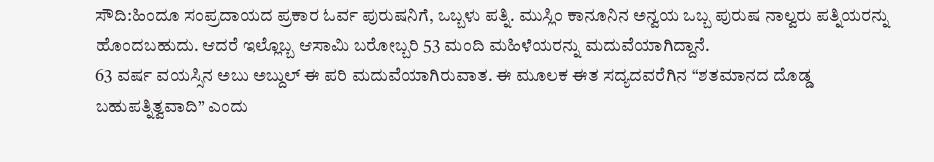ಸೌದಿ:ಹಿಂದೂ ಸಂಪ್ರದಾಯದ ಪ್ರಕಾರ ಓರ್ವ ಪುರುಷನಿಗೆ, ಒಬ್ಬಳು ಪತ್ನಿ. ಮುಸ್ಲಿಂ ಕಾನೂನಿನ ಅನ್ವಯ ಒಬ್ಬ ಪುರುಷ ನಾಲ್ವರು ಪತ್ನಿಯರನ್ನು ಹೊಂದಬಹುದು. ಆದರೆ ಇಲ್ಲೊಬ್ಬ ಆಸಾಮಿ ಬರೋಬ್ಬರಿ 53 ಮಂದಿ ಮಹಿಳೆಯರನ್ನು ಮದುವೆಯಾಗಿದ್ದಾನೆ.
63 ವರ್ಷ ವಯಸ್ಸಿನ ಅಬು ಅಬ್ದುಲ್ ಈ ಪರಿ ಮದುವೆಯಾಗಿರುವಾತ. ಈ ಮೂಲಕ ಈತ ಸದ್ಯದವರೆಗಿನ “ಶತಮಾನದ ದೊಡ್ಡ ಬಹುಪತ್ನಿತ್ವವಾದಿ” ಎಂದು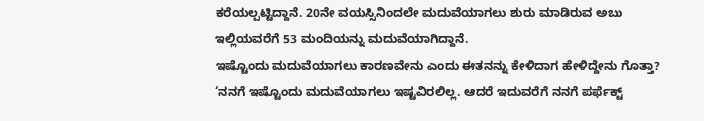ಕರೆಯಲ್ಪಟ್ಟಿದ್ದಾನೆ. 20ನೇ ವಯಸ್ಸಿನಿಂದಲೇ ಮದುವೆಯಾಗಲು ಶುರು ಮಾಡಿರುವ ಅಬು ಇಲ್ಲಿಯವರೆಗೆ 53 ಮಂದಿಯನ್ನು ಮದುವೆಯಾಗಿದ್ದಾನೆ.
ಇಷ್ಟೊಂದು ಮದುವೆಯಾಗಲು ಕಾರಣವೇನು ಎಂದು ಈತನನ್ನು ಕೇಳಿದಾಗ ಹೇಳಿದ್ದೇನು ಗೊತ್ತಾ? ‘ನನಗೆ ಇಷ್ಟೊಂದು ಮದುವೆಯಾಗಲು ಇಷ್ಟವಿರಲಿಲ್ಲ. ಆದರೆ ಇದುವರೆಗೆ ನನಗೆ ಪರ್ಫೆಕ್ಟ್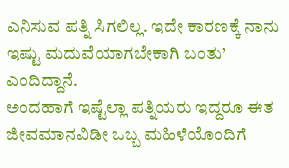ಎನಿಸುವ ಪತ್ನಿ ಸಿಗಲಿಲ್ಲ. ಇದೇ ಕಾರಣಕ್ಕೆ ನಾನು ಇಷ್ಟು ಮದುವೆಯಾಗಬೇಕಾಗಿ ಬಂತು’ ಎಂದಿದ್ದಾನೆ.
ಅಂದಹಾಗೆ ಇಷ್ಟೆಲ್ಲಾ ಪತ್ನಿಯರು ಇದ್ದರೂ ಈತ ಜೀವಮಾನವಿಡೀ ಒಬ್ಬ ಮಹಿಳೆಯೊಂದಿಗೆ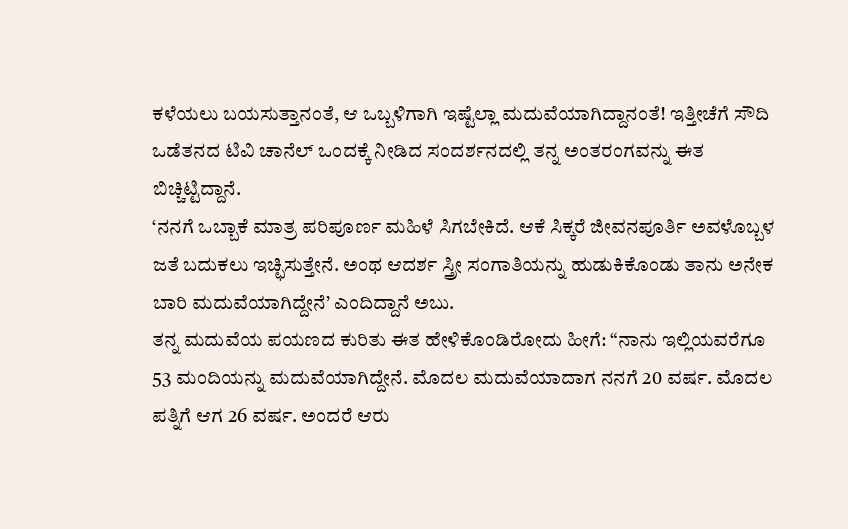ಕಳೆಯಲು ಬಯಸುತ್ತಾನಂತೆ, ಆ ಒಬ್ಬಳಿಗಾಗಿ ಇಷ್ಟೆಲ್ಲಾ ಮದುವೆಯಾಗಿದ್ದಾನಂತೆ! ಇತ್ತೀಚೆಗೆ ಸೌದಿ ಒಡೆತನದ ಟಿವಿ ಚಾನೆಲ್ ಒಂದಕ್ಕೆ ನೀಡಿದ ಸಂದರ್ಶನದಲ್ಲಿ ತನ್ನ ಅಂತರಂಗವನ್ನು ಈತ ಬಿಚ್ಚಿಟ್ಟಿದ್ದಾನೆ.
‘ನನಗೆ ಒಬ್ಬಾಕೆ ಮಾತ್ರ ಪರಿಪೂರ್ಣ ಮಹಿಳೆ ಸಿಗಬೇಕಿದೆ. ಆಕೆ ಸಿಕ್ಕರೆ ಜೀವನಪೂರ್ತಿ ಅವಳೊಬ್ಬಳ ಜತೆ ಬದುಕಲು ಇಚ್ಛಿಸುತ್ತೇನೆ. ಅಂಥ ಆದರ್ಶ ಸ್ತ್ರೀ ಸಂಗಾತಿಯನ್ನು ಹುಡುಕಿಕೊಂಡು ತಾನು ಅನೇಕ ಬಾರಿ ಮದುವೆಯಾಗಿದ್ದೇನೆ’ ಎಂದಿದ್ದಾನೆ ಅಬು.
ತನ್ನ ಮದುವೆಯ ಪಯಣದ ಕುರಿತು ಈತ ಹೇಳಿಕೊಂಡಿರೋದು ಹೀಗೆ: “ನಾನು ಇಲ್ಲಿಯವರೆಗೂ 53 ಮಂದಿಯನ್ನು ಮದುವೆಯಾಗಿದ್ದೇನೆ. ಮೊದಲ ಮದುವೆಯಾದಾಗ ನನಗೆ 20 ವರ್ಷ. ಮೊದಲ ಪತ್ನಿಗೆ ಆಗ 26 ವರ್ಷ. ಅಂದರೆ ಆರು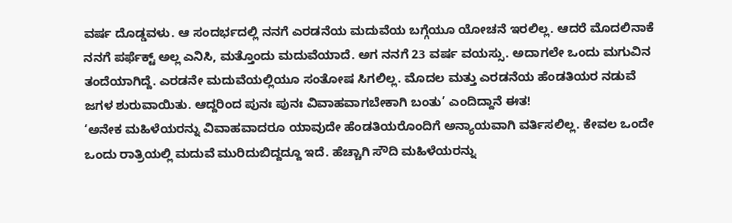ವರ್ಷ ದೊಡ್ಡವಳು. ಆ ಸಂದರ್ಭದಲ್ಲಿ ನನಗೆ ಎರಡನೆಯ ಮದುವೆಯ ಬಗ್ಗೆಯೂ ಯೋಚನೆ ಇರಲಿಲ್ಲ. ಆದರೆ ಮೊದಲಿನಾಕೆ ನನಗೆ ಪರ್ಫೆಕ್ಟ್ ಅಲ್ಲ ಎನಿಸಿ, ಮತ್ತೊಂದು ಮದುವೆಯಾದೆ. ಅಗ ನನಗೆ 23 ವರ್ಷ ವಯಸ್ಸು. ಅದಾಗಲೇ ಒಂದು ಮಗುವಿನ ತಂದೆಯಾಗಿದ್ದೆ. ಎರಡನೇ ಮದುವೆಯಲ್ಲಿಯೂ ಸಂತೋಷ ಸಿಗಲಿಲ್ಲ. ಮೊದಲ ಮತ್ತು ಎರಡನೆಯ ಹೆಂಡತಿಯರ ನಡುವೆ ಜಗಳ ಶುರುವಾಯಿತು. ಆದ್ದರಿಂದ ಪುನಃ ಪುನಃ ವಿವಾಹವಾಗಬೇಕಾಗಿ ಬಂತು’ ಎಂದಿದ್ದಾನೆ ಈತ!
‘ಅನೇಕ ಮಹಿಳೆಯರನ್ನು ವಿವಾಹವಾದರೂ ಯಾವುದೇ ಹೆಂಡತಿಯರೊಂದಿಗೆ ಅನ್ಯಾಯವಾಗಿ ವರ್ತಿಸಲಿಲ್ಲ. ಕೇವಲ ಒಂದೇ ಒಂದು ರಾತ್ರಿಯಲ್ಲಿ ಮದುವೆ ಮುರಿದುಬಿದ್ದದ್ದೂ ಇದೆ. ಹೆಚ್ಚಾಗಿ ಸೌದಿ ಮಹಿಳೆಯರನ್ನು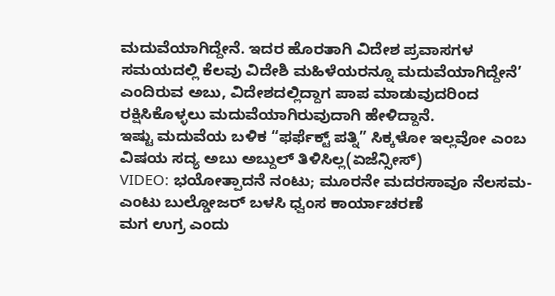ಮದುವೆಯಾಗಿದ್ದೇನೆ. ಇದರ ಹೊರತಾಗಿ ವಿದೇಶ ಪ್ರವಾಸಗಳ ಸಮಯದಲ್ಲಿ ಕೆಲವು ವಿದೇಶಿ ಮಹಿಳೆಯರನ್ನೂ ಮದುವೆಯಾಗಿದ್ದೇನೆ’ ಎಂದಿರುವ ಅಬು, ವಿದೇಶದಲ್ಲಿದ್ದಾಗ ಪಾಪ ಮಾಡುವುದರಿಂದ ರಕ್ಷಿಸಿಕೊಳ್ಳಲು ಮದುವೆಯಾಗಿರುವುದಾಗಿ ಹೇಳಿದ್ದಾನೆ.
ಇಷ್ಟು ಮದುವೆಯ ಬಳಿಕ “ಫರ್ಫೆಕ್ಟ್ ಪತ್ನಿ” ಸಿಕ್ಕಳೋ ಇಲ್ಲವೋ ಎಂಬ ವಿಷಯ ಸದ್ಯ ಅಬು ಅಬ್ದುಲ್ ತಿಳಿಸಿಲ್ಲ(ಏಜೆನ್ಸೀಸ್)
VIDEO: ಭಯೋತ್ಪಾದನೆ ನಂಟು; ಮೂರನೇ ಮದರಸಾವೂ ನೆಲಸಮ- ಎಂಟು ಬುಲ್ಡೋಜರ್ ಬಳಸಿ ಧ್ವಂಸ ಕಾರ್ಯಾಚರಣೆ
ಮಗ ಉಗ್ರ ಎಂದು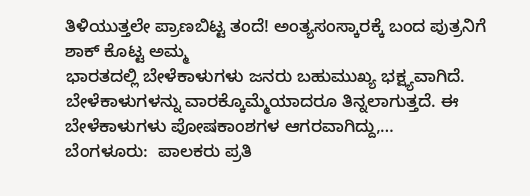ತಿಳಿಯುತ್ತಲೇ ಪ್ರಾಣಬಿಟ್ಟ ತಂದೆ! ಅಂತ್ಯಸಂಸ್ಕಾರಕ್ಕೆ ಬಂದ ಪುತ್ರನಿಗೆ ಶಾಕ್ ಕೊಟ್ಟ ಅಮ್ಮ
ಭಾರತದಲ್ಲಿ ಬೇಳೆಕಾಳುಗಳು ಜನರು ಬಹುಮುಖ್ಯ ಭಕ್ಷ್ಯವಾಗಿದೆ. ಬೇಳೆಕಾಳುಗಳನ್ನು ವಾರಕ್ಕೊಮ್ಮೆಯಾದರೂ ತಿನ್ನಲಾಗುತ್ತದೆ. ಈ ಬೇಳೆಕಾಳುಗಳು ಪೋಷಕಾಂಶಗಳ ಆಗರವಾಗಿದ್ದು,…
ಬೆಂಗಳೂರು:  ಪಾಲಕರು ಪ್ರತಿ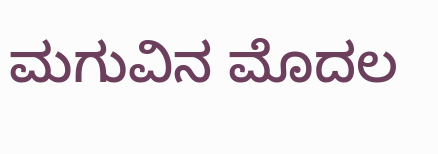ಮಗುವಿನ ಮೊದಲ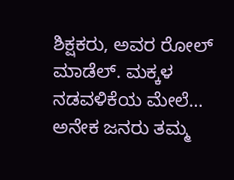ಶಿಕ್ಷಕರು, ಅವರ ರೋಲ್ ಮಾಡೆಲ್. ಮಕ್ಕಳ ನಡವಳಿಕೆಯ ಮೇಲೆ…
ಅನೇಕ ಜನರು ತಮ್ಮ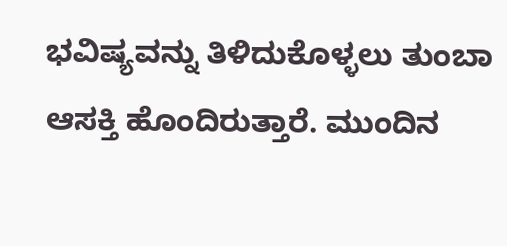ಭವಿಷ್ಯವನ್ನು ತಿಳಿದುಕೊಳ್ಳಲು ತುಂಬಾ ಆಸಕ್ತಿ ಹೊಂದಿರುತ್ತಾರೆ. ಮುಂದಿನ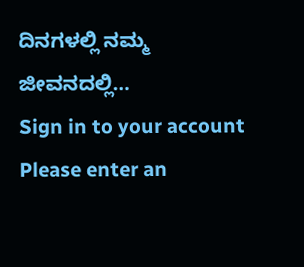ದಿನಗಳಲ್ಲಿ ನಮ್ಮ ಜೀವನದಲ್ಲಿ…
Sign in to your account
Please enter an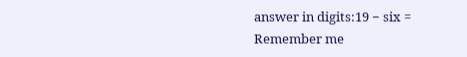answer in digits:19 − six =
Remember me